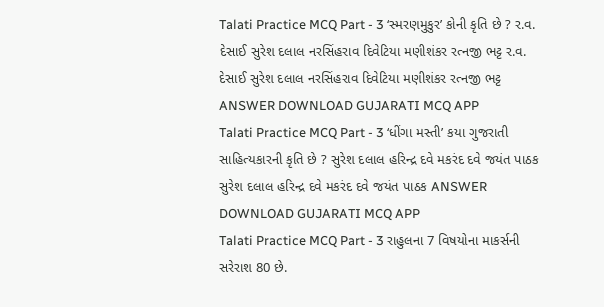Talati Practice MCQ Part - 3 ‘સ્મરણમુકુર’ કોની કૃતિ છે ? ર.વ. દેસાઈ સુરેશ દલાલ નરસિંહરાવ દિવેટિયા મણીશંકર રત્નજી ભટ્ટ ર.વ. દેસાઈ સુરેશ દલાલ નરસિંહરાવ દિવેટિયા મણીશંકર રત્નજી ભટ્ટ ANSWER DOWNLOAD GUJARATI MCQ APP
Talati Practice MCQ Part - 3 ‘ધીંગા મસ્તી’ કયા ગુજરાતી સાહિત્યકારની કૃતિ છે ? સુરેશ દલાલ હરિન્દ્ર દવે મકરંદ દવે જયંત પાઠક સુરેશ દલાલ હરિન્દ્ર દવે મકરંદ દવે જયંત પાઠક ANSWER DOWNLOAD GUJARATI MCQ APP
Talati Practice MCQ Part - 3 રાહુલના 7 વિષયોના માકર્સની સરેરાશ 80 છે.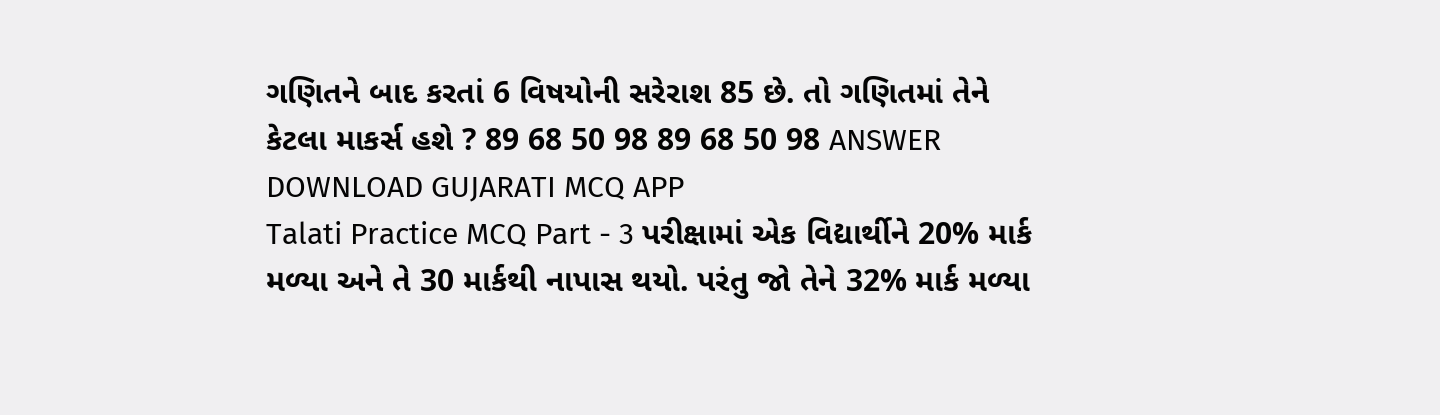ગણિતને બાદ કરતાં 6 વિષયોની સરેરાશ 85 છે. તો ગણિતમાં તેને કેટલા માકર્સ હશે ? 89 68 50 98 89 68 50 98 ANSWER DOWNLOAD GUJARATI MCQ APP
Talati Practice MCQ Part - 3 પરીક્ષામાં એક વિદ્યાર્થીને 20% માર્ક મળ્યા અને તે 30 માર્કથી નાપાસ થયો. પરંતુ જો તેને 32% માર્ક મળ્યા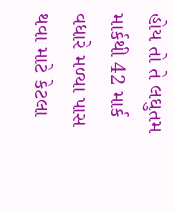હોય તો તે લઘુતમ માર્કથી 42 માર્ક વધારે મળ્યા પાસ થવા માટે કેટલા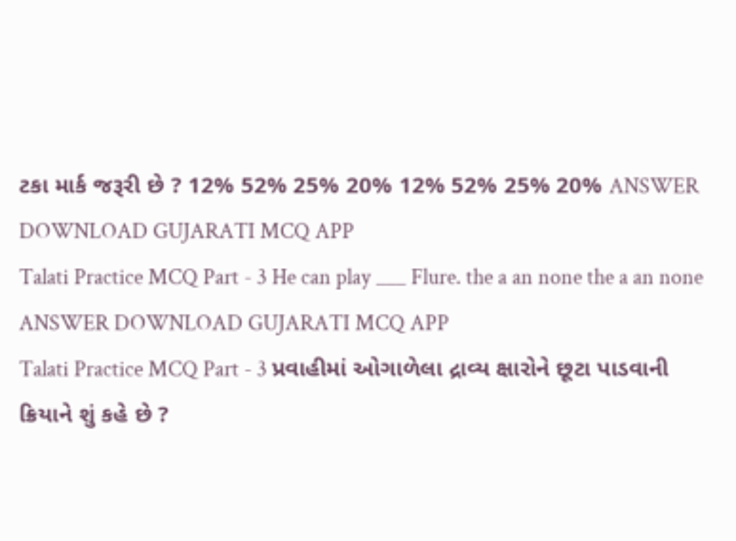ટકા માર્ક જરૂરી છે ? 12% 52% 25% 20% 12% 52% 25% 20% ANSWER DOWNLOAD GUJARATI MCQ APP
Talati Practice MCQ Part - 3 He can play ___ Flure. the a an none the a an none ANSWER DOWNLOAD GUJARATI MCQ APP
Talati Practice MCQ Part - 3 પ્રવાહીમાં ઓગાળેલા દ્રાવ્ય ક્ષારોને છૂટા પાડવાની ક્રિયાને શું કહે છે ?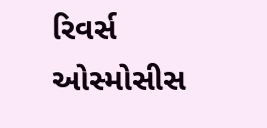રિવર્સ ઓસ્મોસીસ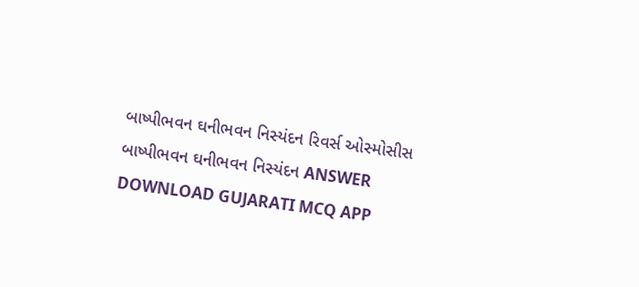બાષ્પીભવન ઘનીભવન નિસ્યંદન રિવર્સ ઓસ્મોસીસ બાષ્પીભવન ઘનીભવન નિસ્યંદન ANSWER DOWNLOAD GUJARATI MCQ APP